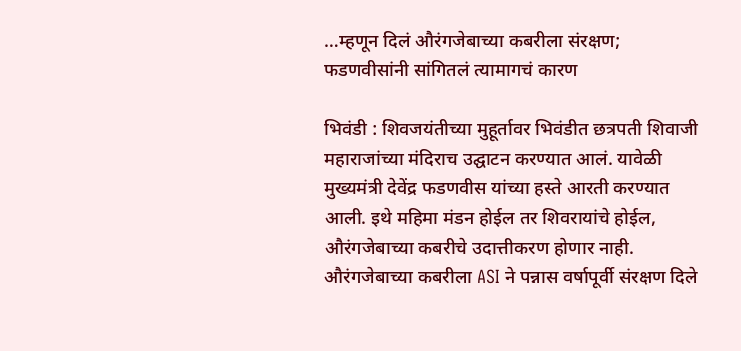…म्हणून दिलं औरंगजेबाच्या कबरीला संरक्षण; फडणवीसांनी सांगितलं त्यामागचं कारण

भिवंडी : शिवजयंतीच्या मुहूर्तावर भिवंडीत छत्रपती शिवाजी महाराजांच्या मंदिराच उद्घाटन करण्यात आलं. यावेळी मुख्यमंत्री देवेंद्र फडणवीस यांच्या हस्ते आरती करण्यात आली. इथे महिमा मंडन होईल तर शिवरायांचे होईल, औरंगजेबाच्या कबरीचे उदात्तीकरण होणार नाही. औरंगजेबाच्या कबरीला ASI ने पन्नास वर्षापूर्वी संरक्षण दिले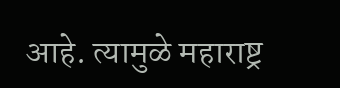आहे. त्यामुळे महाराष्ट्र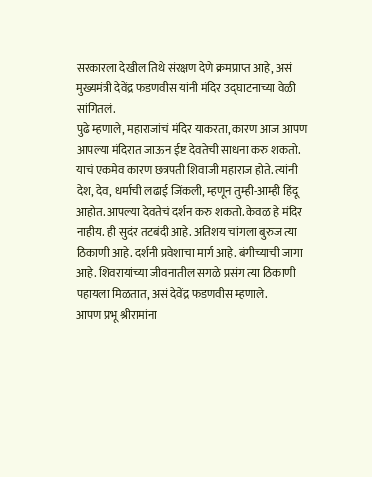सरकारला देखील तिथे संरक्षण देणे क्रमप्राप्त आहे, असं मुख्यमंत्री देवेंद्र फडणवीस यांनी मंदिर उद्घाटनाच्या वेळी सांगितलं.
पुढे म्हणाले, महाराजांचं मंदिर याकरता, कारण आज आपण आपल्या मंदिरात जाऊन ईष्ट देवतेची साधना करु शकतो. याचं एकमेव कारण छत्रपती शिवाजी महाराज होते. त्यांनी देश, देव, धर्माची लढाई जिंकली, म्हणून तुम्ही-आम्ही हिंदू आहोत. आपल्या देवतेचं दर्शन करु शकतो. केवळ हे मंदिर नाहीय. ही सुदंर तटबंदी आहे. अतिशय चांगला बुरुज त्या ठिकाणी आहे. दर्शनी प्रवेशाचा मार्ग आहे. बंगीच्याची जागा आहे. शिवरायांच्या जीवनातील सगळे प्रसंग त्या ठिकाणी पहायला मिळतात, असं देवेंद्र फडणवीस म्हणाले.
आपण प्रभू श्रीरामांना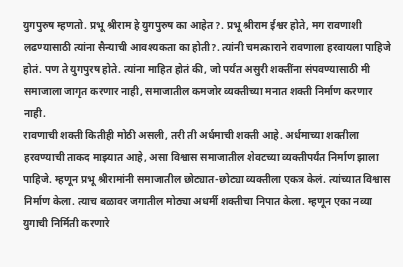युगपुरुष म्हणतो. प्रभू श्रीराम हे युगपुरुष का आहेत?. प्रभू श्रीराम ईश्वर होते, मग रावणाशी लढण्यासाठी त्यांना सैन्याची आवश्यकता का होती?. त्यांनी चमत्काराने रावणाला हरवायला पाहिजे होतं. पण ते युगपुरष होते. त्यांना माहित होतं की, जो पर्यंत असुरी शक्तींना संपवण्यासाठी मी समाजाला जागृत करणार नाही, समाजातील कमजोर व्यक्तीच्या मनात शक्ती निर्माण करणार नाही.
रावणाची शक्ती कितीही मोठी असली, तरी ती अर्धमाची शक्ती आहे. अर्धमाच्या शक्तीला हरवण्याची ताकद माझ्यात आहे, असा विश्वास समाजातील शेवटच्या व्यक्तीपर्यंत निर्माण झाला पाहिजे. म्हणून प्रभू श्रीरामांनी समाजातील छोट्यात-छोट्या व्यक्तीला एकत्र केलं. त्यांच्यात विश्वास निर्माण केला. त्याच बळावर जगातील मोठ्या अधर्मी शक्तीचा निपात केला. म्हणून एका नव्या युगाची निर्मिती करणारे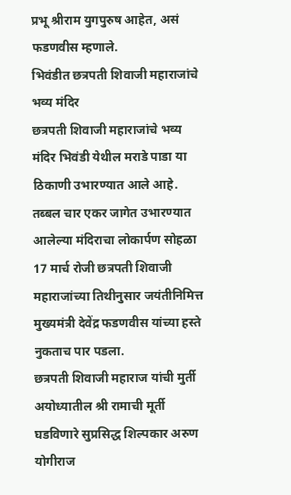प्रभू श्रीराम युगपुरुष आहेत, असं फडणवीस म्हणाले.
भिवंडीत छत्रपती शिवाजी महाराजांचे भव्य मंदिर
छत्रपती शिवाजी महाराजांचे भव्य मंदिर भिवंडी येथील मराडे पाडा या ठिकाणी उभारण्यात आले आहे. तब्बल चार एकर जागेत उभारण्यात आलेल्या मंदिराचा लोकार्पण सोहळा 17 मार्च रोजी छत्रपती शिवाजी महाराजांच्या तिथीनुसार जयंतीनिमित्त मुख्यमंत्री देवेंद्र फडणवीस यांच्या हस्ते नुकताच पार पडला.
छत्रपती शिवाजी महाराज यांची मुर्ती अयोध्यातील श्री रामाची मूर्ती घडविणारे सुप्रसिद्ध शिल्पकार अरुण योगीराज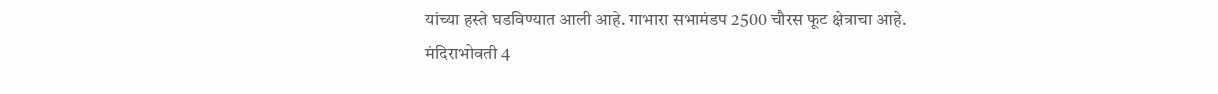यांच्या हस्ते घडविण्यात आली आहे. गाभारा सभामंडप 2500 चौरस फूट क्षेत्राचा आहे. मंदिराभोवती 4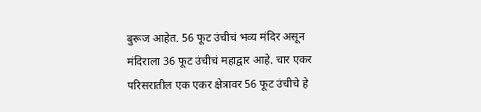बुरूज आहेत. 56 फूट उंचीचं भव्य मंदिर असून मंदिराला 36 फूट उंचीचं महाद्वार आहे. चार एकर परिसरातील एक एकर क्षेत्रावर 56 फूट उंचीचे हे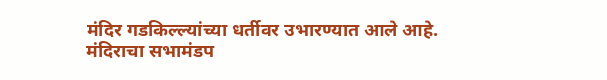मंदिर गडकिल्ल्यांच्या धर्तीवर उभारण्यात आले आहे. मंदिराचा सभामंडप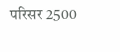परिसर 2500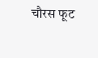चौरस फूट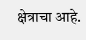क्षेत्राचा आहे.